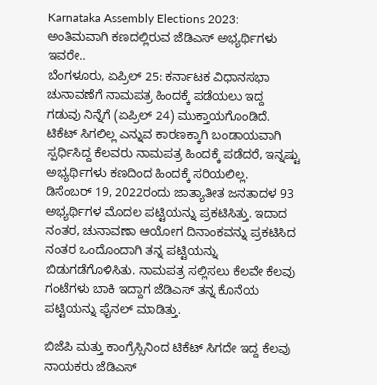Karnataka Assembly Elections 2023: ಅಂತಿಮವಾಗಿ ಕಣದಲ್ಲಿರುವ ಜೆಡಿಎಸ್ ಅಭ್ಯರ್ಥಿಗಳು ಇವರೇ..
ಬೆಂಗಳೂರು, ಏಪ್ರಿಲ್ 25: ಕರ್ನಾಟಕ ವಿಧಾನಸಭಾ ಚುನಾವಣೆಗೆ ನಾಮಪತ್ರ ಹಿಂದಕ್ಕೆ ಪಡೆಯಲು ಇದ್ದ ಗಡುವು ನಿನ್ನೆಗೆ (ಏಪ್ರಿಲ್ 24) ಮುಕ್ತಾಯಗೊಂಡಿದೆ. ಟಿಕೆಟ್ ಸಿಗಲಿಲ್ಲ ಎನ್ನುವ ಕಾರಣಕ್ಕಾಗಿ ಬಂಡಾಯವಾಗಿ ಸ್ಪರ್ಧಿಸಿದ್ದ ಕೆಲವರು ನಾಮಪತ್ರ ಹಿಂದಕ್ಕೆ ಪಡೆದರೆ, ಇನ್ನಷ್ಟು ಅಭ್ಯರ್ಥಿಗಳು ಕಣದಿಂದ ಹಿಂದಕ್ಕೆ ಸರಿಯಲಿಲ್ಲ.
ಡಿಸೆಂಬರ್ 19, 2022ರಂದು ಜಾತ್ಯಾತೀತ ಜನತಾದಳ 93 ಅಭ್ಯರ್ಥಿಗಳ ಮೊದಲ ಪಟ್ಟಿಯನ್ನು ಪ್ರಕಟಿಸಿತ್ತು. ಇದಾದ ನಂತರ, ಚುನಾವಣಾ ಆಯೋಗ ದಿನಾಂಕವನ್ನು ಪ್ರಕಟಿಸಿದ ನಂತರ ಒಂದೊಂದಾಗಿ ತನ್ನ ಪಟ್ಟಿಯನ್ನು ಬಿಡುಗಡೆಗೊಳಿಸಿತು. ನಾಮಪತ್ರ ಸಲ್ಲಿಸಲು ಕೆಲವೇ ಕೆಲವು ಗಂಟೆಗಳು ಬಾಕಿ ಇದ್ದಾಗ ಜೆಡಿಎಸ್ ತನ್ನ ಕೊನೆಯ ಪಟ್ಟಿಯನ್ನು ಫೈನಲ್ ಮಾಡಿತ್ತು.

ಬಿಜೆಪಿ ಮತ್ತು ಕಾಂಗ್ರೆಸ್ಸಿನಿಂದ ಟಿಕೆಟ್ ಸಿಗದೇ ಇದ್ದ ಕೆಲವು ನಾಯಕರು ಜೆಡಿಎಸ್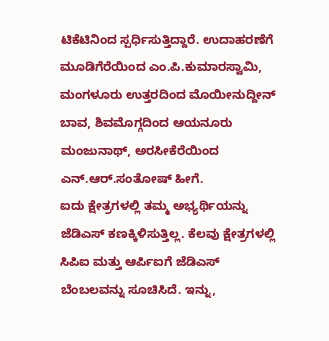ಟಿಕೆಟಿನಿಂದ ಸ್ಪರ್ಧಿಸುತ್ತಿದ್ದಾರೆ. ಉದಾಹರಣೆಗೆ ಮೂಡಿಗೆರೆಯಿಂದ ಎಂ.ಪಿ.ಕುಮಾರಸ್ವಾಮಿ, ಮಂಗಳೂರು ಉತ್ತರದಿಂದ ಮೊಯೀನುದ್ದೀನ್ ಬಾವ, ಶಿವಮೊಗ್ಗದಿಂದ ಆಯನೂರು ಮಂಜುನಾಥ್, ಅರಸೀಕೆರೆಯಿಂದ ಎನ್.ಆರ್.ಸಂತೋಷ್ ಹೀಗೆ.
ಐದು ಕ್ಷೇತ್ರಗಳಲ್ಲಿ ತಮ್ಮ ಅಭ್ಯರ್ಥಿಯನ್ನು ಜೆಡಿಎಸ್ ಕಣಕ್ಕಿಳಿಸುತ್ತಿಲ್ಲ. ಕೆಲವು ಕ್ಷೇತ್ರಗಳಲ್ಲಿ ಸಿಪಿಐ ಮತ್ತು ಆರ್ಪಿಐಗೆ ಜೆಡಿಎಸ್ ಬೆಂಬಲವನ್ನು ಸೂಚಿಸಿದೆ. ಇನ್ನು,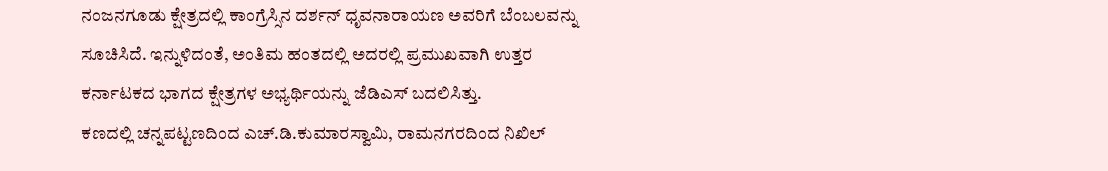ನಂಜನಗೂಡು ಕ್ಷೇತ್ರದಲ್ಲಿ ಕಾಂಗ್ರೆಸ್ಸಿನ ದರ್ಶನ್ ಧೃವನಾರಾಯಣ ಅವರಿಗೆ ಬೆಂಬಲವನ್ನು ಸೂಚಿಸಿದೆ. ಇನ್ನುಳಿದಂತೆ, ಅಂತಿಮ ಹಂತದಲ್ಲಿ ಅದರಲ್ಲಿ ಪ್ರಮುಖವಾಗಿ ಉತ್ತರ ಕರ್ನಾಟಕದ ಭಾಗದ ಕ್ಷೇತ್ರಗಳ ಅಭ್ಯರ್ಥಿಯನ್ನು ಜೆಡಿಎಸ್ ಬದಲಿಸಿತ್ತು.
ಕಣದಲ್ಲಿ ಚನ್ನಪಟ್ಟಣದಿಂದ ಎಚ್.ಡಿ.ಕುಮಾರಸ್ವಾಮಿ, ರಾಮನಗರದಿಂದ ನಿಖಿಲ್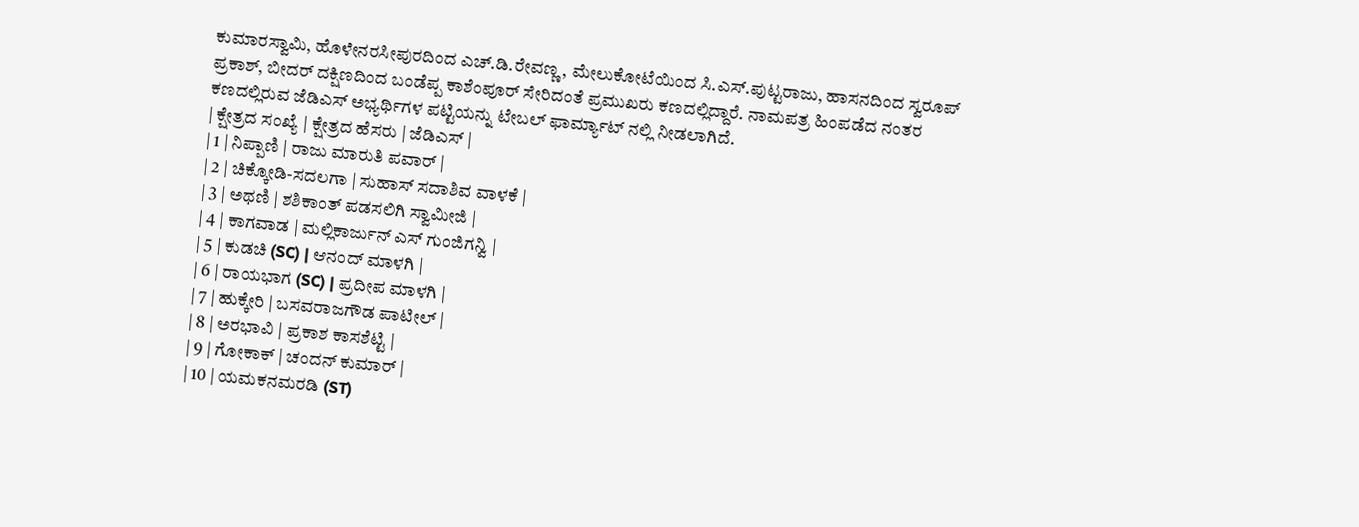ಕುಮಾರಸ್ವಾಮಿ, ಹೊಳೇನರಸೀಪುರದಿಂದ ಎಚ್.ಡಿ.ರೇವಣ್ಣ, ಮೇಲುಕೋಟೆಯಿಂದ ಸಿ.ಎಸ್.ಪುಟ್ಟರಾಜು, ಹಾಸನದಿಂದ ಸ್ವರೂಪ್ ಪ್ರಕಾಶ್, ಬೀದರ್ ದಕ್ಷಿಣದಿಂದ ಬಂಡೆಪ್ಪ ಕಾಶೆಂಪೂರ್ ಸೇರಿದಂತೆ ಪ್ರಮುಖರು ಕಣದಲ್ಲಿದ್ದಾರೆ. ನಾಮಪತ್ರ ಹಿಂಪಡೆದ ನಂತರ ಕಣದಲ್ಲಿರುವ ಜೆಡಿಎಸ್ ಅಭ್ಯರ್ಥಿಗಳ ಪಟ್ಟಿಯನ್ನು ಟೇಬಲ್ ಫಾರ್ಮ್ಯಾಟ್ ನಲ್ಲಿ ನೀಡಲಾಗಿದೆ.
| ಕ್ಷೇತ್ರದ ಸಂಖ್ಯೆ | ಕ್ಷೇತ್ರದ ಹೆಸರು | ಜೆಡಿಎಸ್ |
| 1 | ನಿಪ್ಪಾಣಿ | ರಾಜು ಮಾರುತಿ ಪವಾರ್ |
| 2 | ಚಿಕ್ಕೋಡಿ-ಸದಲಗಾ | ಸುಹಾಸ್ ಸದಾಶಿವ ವಾಳಕೆ |
| 3 | ಅಥಣಿ | ಶಶಿಕಾಂತ್ ಪಡಸಲಿಗಿ ಸ್ವಾಮೀಜಿ |
| 4 | ಕಾಗವಾಡ | ಮಲ್ಲಿಕಾರ್ಜುನ್ ಎಸ್ ಗುಂಜಿಗನ್ವಿ |
| 5 | ಕುಡಚಿ (SC) | ಆನಂದ್ ಮಾಳಗಿ |
| 6 | ರಾಯಭಾಗ (SC) | ಪ್ರದೀಪ ಮಾಳಗಿ |
| 7 | ಹುಕ್ಕೇರಿ | ಬಸವರಾಜಗೌಡ ಪಾಟೀಲ್ |
| 8 | ಅರಭಾವಿ | ಪ್ರಕಾಶ ಕಾಸಶೆಟ್ಟಿ |
| 9 | ಗೋಕಾಕ್ | ಚಂದನ್ ಕುಮಾರ್ |
| 10 | ಯಮಕನಮರಡಿ (ST)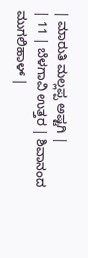| ಮಾರುತಿ ಮಲ್ಲಪ್ಪ ಅಷ್ಟಗಿ |
| 11 | ಬೆಳಗಾವಿ ಉತ್ತರ | ಶಿವಾನಂದ ಮುಗಲಿಹಾಳ್ |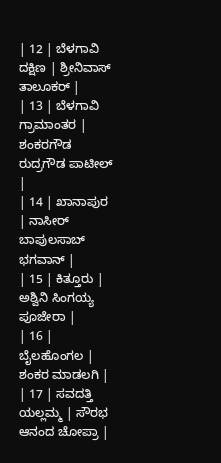| 12 | ಬೆಳಗಾವಿ ದಕ್ಷಿಣ | ಶ್ರೀನಿವಾಸ್ ತಾಲೂಕರ್ |
| 13 | ಬೆಳಗಾವಿ ಗ್ರಾಮಾಂತರ | ಶಂಕರಗೌಡ ರುದ್ರಗೌಡ ಪಾಟೀಲ್ |
| 14 | ಖಾನಾಪುರ | ನಾಸೀರ್ ಬಾಪುಲಸಾಬ್ ಭಗವಾನ್ |
| 15 | ಕಿತ್ತೂರು | ಅಶ್ವಿನಿ ಸಿಂಗಯ್ಯ ಪೂಜೇರಾ |
| 16 | ಬೈಲಹೊಂಗಲ | ಶಂಕರ ಮಾಡಲಗಿ |
| 17 | ಸವದತ್ತಿ ಯಲ್ಲಮ್ಮ | ಸೌರಭ ಆನಂದ ಚೋಪ್ರಾ |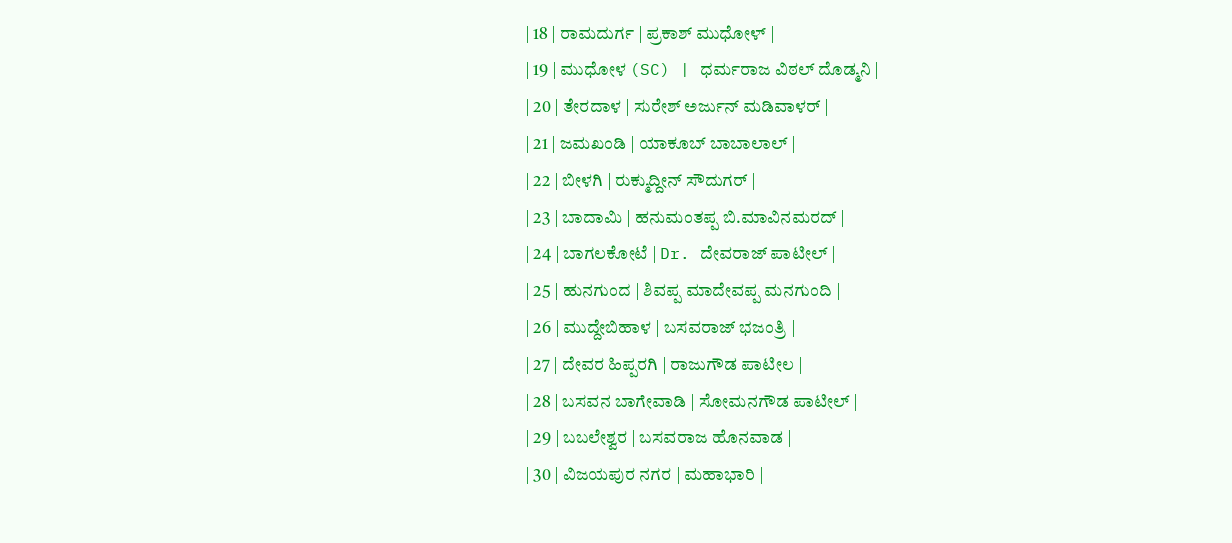| 18 | ರಾಮದುರ್ಗ | ಪ್ರಕಾಶ್ ಮುಧೋಳ್ |
| 19 | ಮುಧೋಳ (SC) | ಧರ್ಮರಾಜ ವಿಠಲ್ ದೊಡ್ಮನಿ |
| 20 | ತೇರದಾಳ | ಸುರೇಶ್ ಅರ್ಜುನ್ ಮಡಿವಾಳರ್ |
| 21 | ಜಮಖಂಡಿ | ಯಾಕೂಬ್ ಬಾಬಾಲಾಲ್ |
| 22 | ಬೀಳಗಿ | ರುಕ್ಮುದ್ದೀನ್ ಸೌದುಗರ್ |
| 23 | ಬಾದಾಮಿ | ಹನುಮಂತಪ್ಪ ಬಿ.ಮಾವಿನಮರದ್ |
| 24 | ಬಾಗಲಕೋಟೆ | Dr. ದೇವರಾಜ್ ಪಾಟೀಲ್ |
| 25 | ಹುನಗುಂದ | ಶಿವಪ್ಪ ಮಾದೇವಪ್ಪ ಮನಗುಂದಿ |
| 26 | ಮುದ್ದೇಬಿಹಾಳ | ಬಸವರಾಜ್ ಭಜಂತ್ರಿ |
| 27 | ದೇವರ ಹಿಪ್ಪರಗಿ | ರಾಜುಗೌಡ ಪಾಟೀಲ |
| 28 | ಬಸವನ ಬಾಗೇವಾಡಿ | ಸೋಮನಗೌಡ ಪಾಟೀಲ್ |
| 29 | ಬಬಲೇಶ್ವರ | ಬಸವರಾಜ ಹೊನವಾಡ |
| 30 | ವಿಜಯಪುರ ನಗರ | ಮಹಾಭಾರಿ |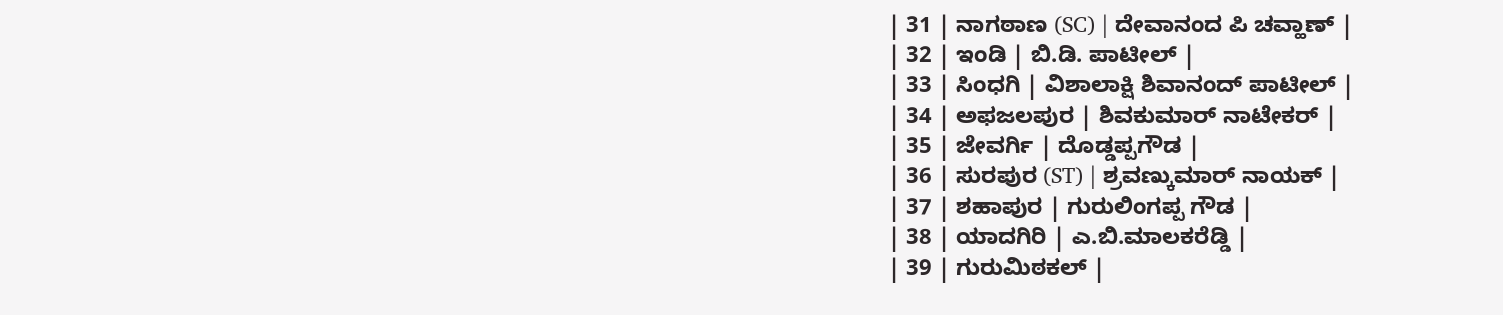| 31 | ನಾಗಠಾಣ (SC) | ದೇವಾನಂದ ಪಿ ಚವ್ಹಾಣ್ |
| 32 | ಇಂಡಿ | ಬಿ.ಡಿ. ಪಾಟೀಲ್ |
| 33 | ಸಿಂಧಗಿ | ವಿಶಾಲಾಕ್ಷಿ ಶಿವಾನಂದ್ ಪಾಟೀಲ್ |
| 34 | ಅಫಜಲಪುರ | ಶಿವಕುಮಾರ್ ನಾಟೇಕರ್ |
| 35 | ಜೇವರ್ಗಿ | ದೊಡ್ಡಪ್ಪಗೌಡ |
| 36 | ಸುರಪುರ (ST) | ಶ್ರವಣ್ಕುಮಾರ್ ನಾಯಕ್ |
| 37 | ಶಹಾಪುರ | ಗುರುಲಿಂಗಪ್ಪ ಗೌಡ |
| 38 | ಯಾದಗಿರಿ | ಎ.ಬಿ.ಮಾಲಕರೆಡ್ಡಿ |
| 39 | ಗುರುಮಿಠಕಲ್ |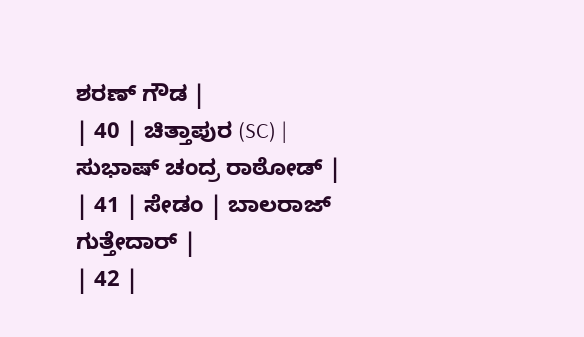ಶರಣ್ ಗೌಡ |
| 40 | ಚಿತ್ತಾಪುರ (SC) | ಸುಭಾಷ್ ಚಂದ್ರ ರಾಠೋಡ್ |
| 41 | ಸೇಡಂ | ಬಾಲರಾಜ್ ಗುತ್ತೇದಾರ್ |
| 42 |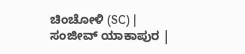ಚಿಂಚೋಳಿ (SC) | ಸಂಜೀವ್ ಯಾಕಾಪುರ |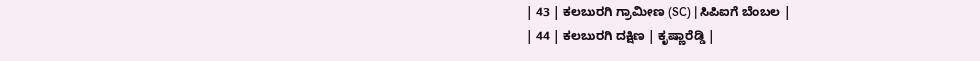| 43 | ಕಲಬುರಗಿ ಗ್ರಾಮೀಣ (SC) | ಸಿಪಿಐಗೆ ಬೆಂಬಲ |
| 44 | ಕಲಬುರಗಿ ದಕ್ಷಿಣ | ಕೃಷ್ಣಾರೆಡ್ಡಿ |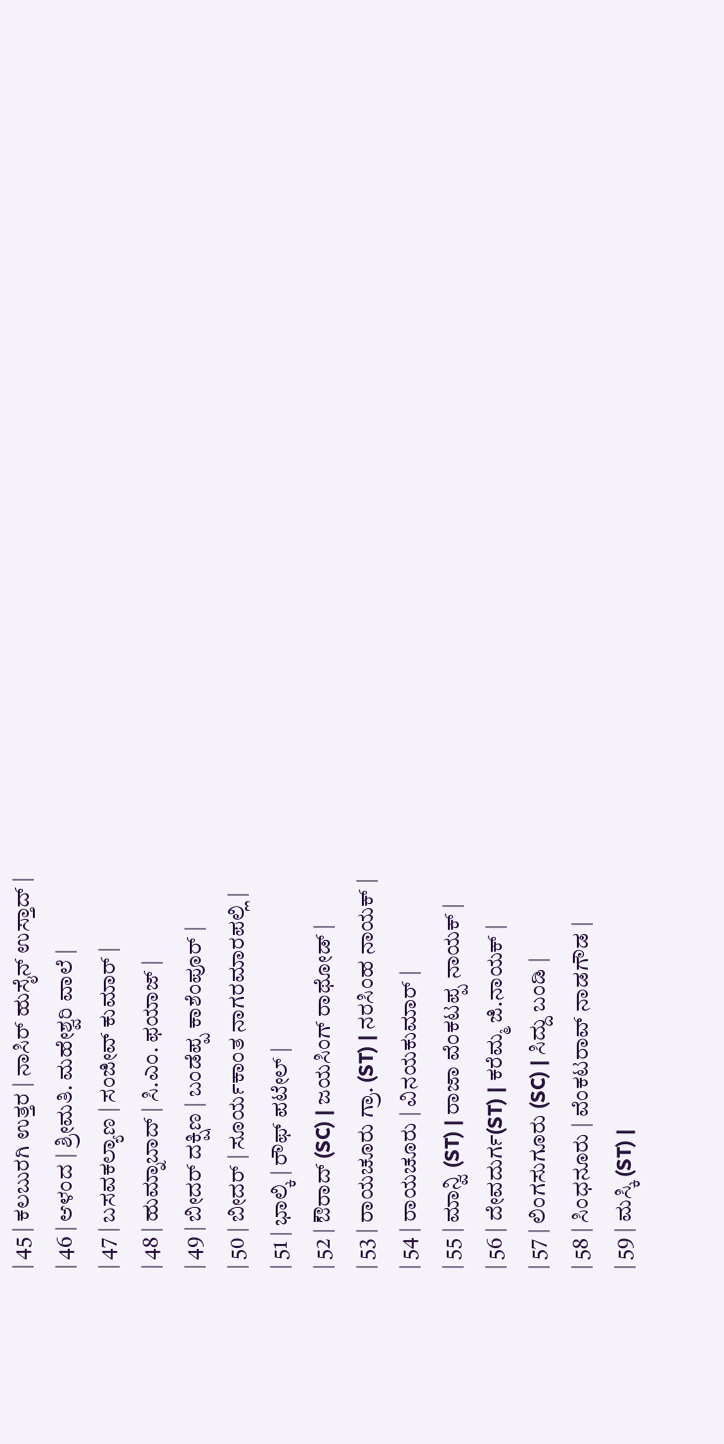| 45 | ಕಲಬುರಗಿ ಉತ್ತರ | ನಾಸಿರ್ ಹುಸೈನ್ ಉಸ್ತಾದ್ |
| 46 | ಆಳಂದ | ಶ್ರೀಮತಿ. ಮಹೇಶ್ವರಿ ವಾಲೆ |
| 47 | ಬಸವಕಲ್ಯಾಣ | ಸಂಜೀವ್ ಕುಮಾರ್ |
| 48 | ಹುಮ್ನಾಬಾದ್ | ಸಿ.ಎಂ. ಫಯಾಜ್ |
| 49 | ಬೀದರ್ ದಕ್ಷಿಣ | ಬಂಡೆಪ್ಪ ಕಾಶೆಂಪೂರ್ |
| 50 | ಬೀದರ್ | ಸೂರ್ಯಕಾಂತ ನಾಗರಮಾರಪಲ್ಲಿ |
| 51 | ಭಾಲ್ಕಿ | ರೌಫ್ ಪಟೇಲ್ |
| 52 | ಔರಾದ್ (SC) | ಜಯಸಿಂಗ್ ರಾಥೋಡ್ |
| 53 | ರಾಯಚೂರು ಗ್ರಾ. (ST) | ನರಸಿಂಹ ನಾಯಕ್ |
| 54 | ರಾಯಚೂರು | ವಿನಯಕುಮಾರ್ |
| 55 | ಮಾನ್ವಿ (ST) | ರಾಜಾ ವೆಂಕಟಪ್ಪ ನಾಯಕ್ |
| 56 | ದೇವದುರ್ಗ(ST) | ಕರೆಮ್ಮ ಜಿ.ನಾಯಕ್ |
| 57 | ಲಿಂಗಸುಗೂರು (SC) | ಸಿದ್ದು ಬಂಡಿ |
| 58 | ಸಿಂಧನೂರು | ವೆಂಕಟರಾವ್ ನಾಡಗೌಡ |
| 59 | ಮಸ್ಕಿ (ST) |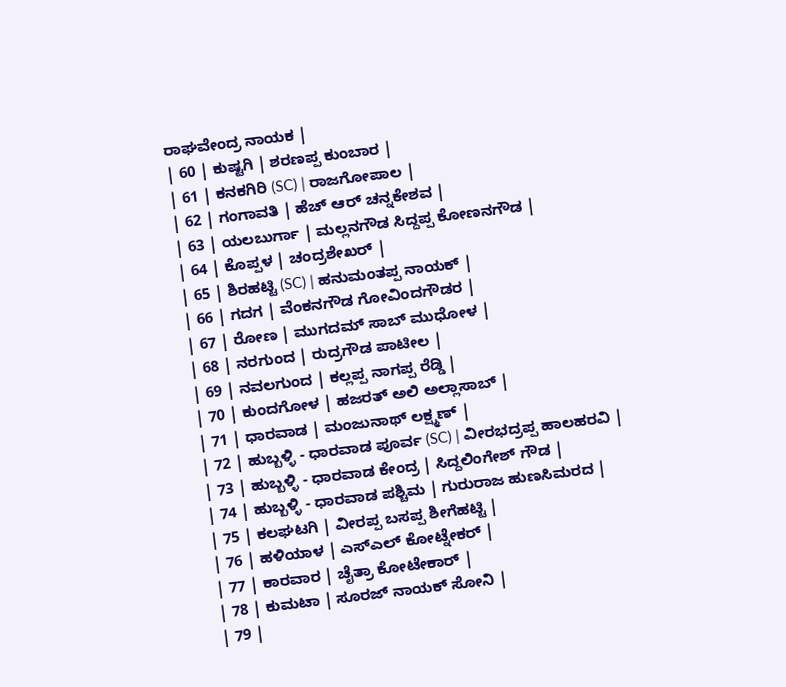ರಾಘವೇಂದ್ರ ನಾಯಕ |
| 60 | ಕುಷ್ಟಗಿ | ಶರಣಪ್ಪ ಕುಂಬಾರ |
| 61 | ಕನಕಗಿರಿ (SC) | ರಾಜಗೋಪಾಲ |
| 62 | ಗಂಗಾವತಿ | ಹೆಚ್ ಆರ್ ಚನ್ನಕೇಶವ |
| 63 | ಯಲಬುರ್ಗಾ | ಮಲ್ಲನಗೌಡ ಸಿದ್ದಪ್ಪ ಕೋಣನಗೌಡ |
| 64 | ಕೊಪ್ಪಳ | ಚಂದ್ರಶೇಖರ್ |
| 65 | ಶಿರಹಟ್ಟಿ (SC) | ಹನುಮಂತಪ್ಪ ನಾಯಕ್ |
| 66 | ಗದಗ | ವೆಂಕನಗೌಡ ಗೋವಿಂದಗೌಡರ |
| 67 | ರೋಣ | ಮುಗದಮ್ ಸಾಬ್ ಮುಧೋಳ |
| 68 | ನರಗುಂದ | ರುದ್ರಗೌಡ ಪಾಟೀಲ |
| 69 | ನವಲಗುಂದ | ಕಲ್ಲಪ್ಪ ನಾಗಪ್ಪ ರೆಡ್ಡಿ |
| 70 | ಕುಂದಗೋಳ | ಹಜರತ್ ಅಲಿ ಅಲ್ಲಾಸಾಬ್ |
| 71 | ಧಾರವಾಡ | ಮಂಜುನಾಥ್ ಲಕ್ಷ್ಮಣ್ |
| 72 | ಹುಬ್ಬಳ್ಳಿ - ಧಾರವಾಡ ಪೂರ್ವ (SC) | ವೀರಭದ್ರಪ್ಪ ಹಾಲಹರವಿ |
| 73 | ಹುಬ್ಬಳ್ಳಿ - ಧಾರವಾಡ ಕೇಂದ್ರ | ಸಿದ್ದಲಿಂಗೇಶ್ ಗೌಡ |
| 74 | ಹುಬ್ಬಳ್ಳಿ - ಧಾರವಾಡ ಪಶ್ಚಿಮ | ಗುರುರಾಜ ಹುಣಸಿಮರದ |
| 75 | ಕಲಘಟಗಿ | ವೀರಪ್ಪ ಬಸಪ್ಪ ಶೀಗೆಹಟ್ಟಿ |
| 76 | ಹಳಿಯಾಳ | ಎಸ್ಎಲ್ ಕೋಟ್ನೇಕರ್ |
| 77 | ಕಾರವಾರ | ಚೈತ್ರಾ ಕೋಟೇಕಾರ್ |
| 78 | ಕುಮಟಾ | ಸೂರಜ್ ನಾಯಕ್ ಸೋನಿ |
| 79 |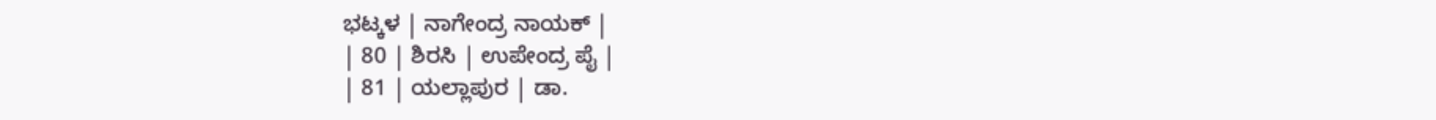ಭಟ್ಕಳ | ನಾಗೇಂದ್ರ ನಾಯಕ್ |
| 80 | ಶಿರಸಿ | ಉಪೇಂದ್ರ ಪೈ |
| 81 | ಯಲ್ಲಾಪುರ | ಡಾ.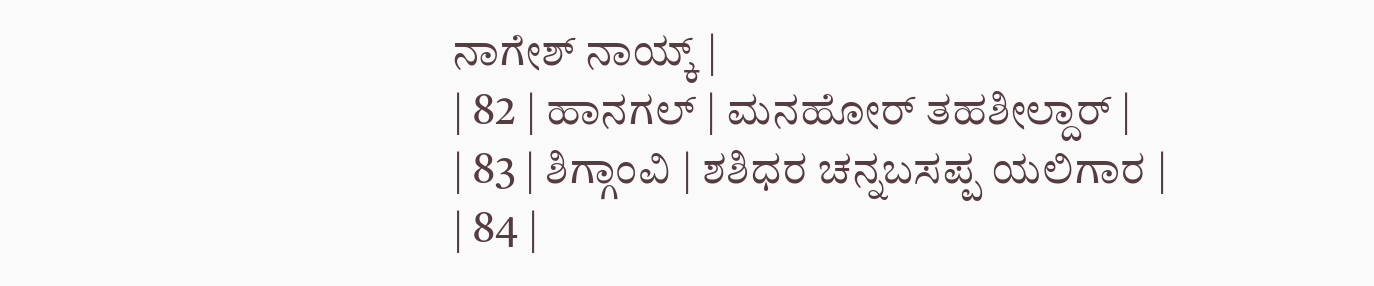ನಾಗೇಶ್ ನಾಯ್ಕ್ |
| 82 | ಹಾನಗಲ್ | ಮನಹೋರ್ ತಹಶೀಲ್ದಾರ್ |
| 83 | ಶಿಗ್ಗಾಂವಿ | ಶಶಿಧರ ಚನ್ನಬಸಪ್ಪ ಯಲಿಗಾರ |
| 84 |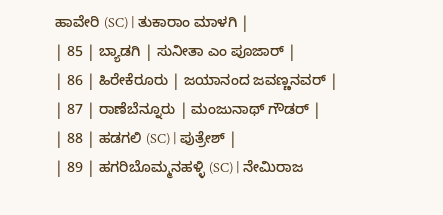ಹಾವೇರಿ (SC) | ತುಕಾರಾಂ ಮಾಳಗಿ |
| 85 | ಬ್ಯಾಡಗಿ | ಸುನೀತಾ ಎಂ ಪೂಜಾರ್ |
| 86 | ಹಿರೇಕೆರೂರು | ಜಯಾನಂದ ಜವಣ್ಣನವರ್ |
| 87 | ರಾಣೆಬೆನ್ನೂರು | ಮಂಜುನಾಥ್ ಗೌಡರ್ |
| 88 | ಹಡಗಲಿ (SC) | ಪುತ್ರೇಶ್ |
| 89 | ಹಗರಿಬೊಮ್ಮನಹಳ್ಳಿ (SC) | ನೇಮಿರಾಜ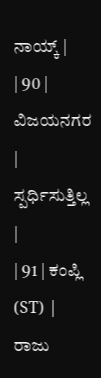ನಾಯ್ಕ್ |
| 90 | ವಿಜಯನಗರ | ಸ್ಪರ್ಧಿಸುತ್ತಿಲ್ಲ |
| 91 | ಕಂಪ್ಲಿ (ST) | ರಾಜು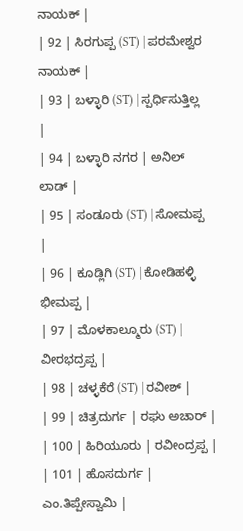ನಾಯಕ್ |
| 92 | ಸಿರಗುಪ್ಪ (ST) | ಪರಮೇಶ್ವರ ನಾಯಕ್ |
| 93 | ಬಳ್ಳಾರಿ (ST) | ಸ್ಪರ್ಧಿಸುತ್ತಿಲ್ಲ |
| 94 | ಬಳ್ಳಾರಿ ನಗರ | ಅನಿಲ್ ಲಾಡ್ |
| 95 | ಸಂಡೂರು (ST) | ಸೋಮಪ್ಪ |
| 96 | ಕೂಡ್ಲಿಗಿ (ST) | ಕೋಡಿಹಳ್ಳಿ ಭೀಮಪ್ಪ |
| 97 | ಮೊಳಕಾಲ್ಮೂರು (ST) | ವೀರಭದ್ರಪ್ಪ |
| 98 | ಚಳ್ಳಕೆರೆ (ST) | ರವೀಶ್ |
| 99 | ಚಿತ್ರದುರ್ಗ | ರಘು ಅಚಾರ್ |
| 100 | ಹಿರಿಯೂರು | ರವೀಂದ್ರಪ್ಪ |
| 101 | ಹೊಸದುರ್ಗ | ಎಂ.ತಿಪ್ಪೇಸ್ವಾಮಿ |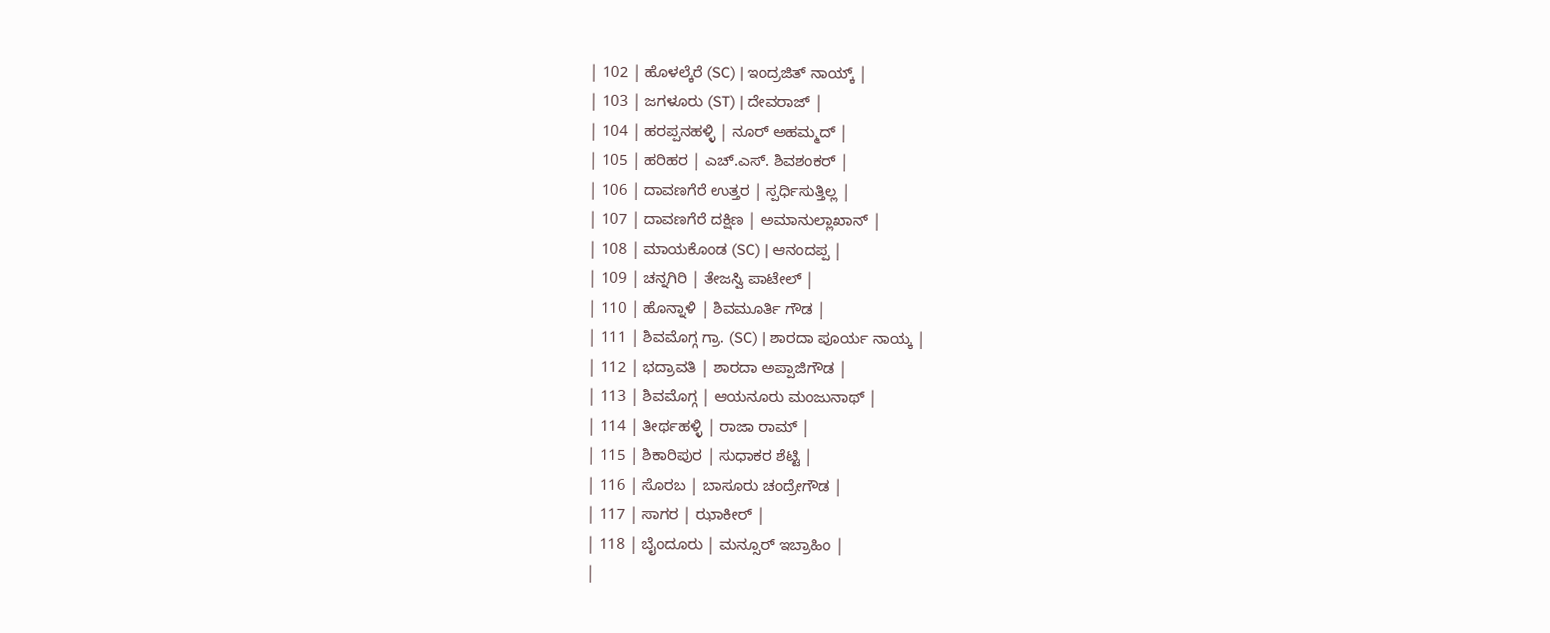| 102 | ಹೊಳಲ್ಕೆರೆ (SC) | ಇಂದ್ರಜಿತ್ ನಾಯ್ಕ್ |
| 103 | ಜಗಳೂರು (ST) | ದೇವರಾಜ್ |
| 104 | ಹರಪ್ಪನಹಳ್ಳಿ | ನೂರ್ ಅಹಮ್ಮದ್ |
| 105 | ಹರಿಹರ | ಎಚ್.ಎಸ್. ಶಿವಶಂಕರ್ |
| 106 | ದಾವಣಗೆರೆ ಉತ್ತರ | ಸ್ಪರ್ಧಿಸುತ್ತಿಲ್ಲ |
| 107 | ದಾವಣಗೆರೆ ದಕ್ಷಿಣ | ಅಮಾನುಲ್ಲಾಖಾನ್ |
| 108 | ಮಾಯಕೊಂಡ (SC) | ಆನಂದಪ್ಪ |
| 109 | ಚನ್ನಗಿರಿ | ತೇಜಸ್ವಿ ಪಾಟೇಲ್ |
| 110 | ಹೊನ್ನಾಳಿ | ಶಿವಮೂರ್ತಿ ಗೌಡ |
| 111 | ಶಿವಮೊಗ್ಗ ಗ್ರಾ. (SC) | ಶಾರದಾ ಪೂರ್ಯ ನಾಯ್ಕ |
| 112 | ಭದ್ರಾವತಿ | ಶಾರದಾ ಅಪ್ಪಾಜಿಗೌಡ |
| 113 | ಶಿವಮೊಗ್ಗ | ಆಯನೂರು ಮಂಜುನಾಥ್ |
| 114 | ತೀರ್ಥಹಳ್ಳಿ | ರಾಜಾ ರಾಮ್ |
| 115 | ಶಿಕಾರಿಪುರ | ಸುಧಾಕರ ಶೆಟ್ಟಿ |
| 116 | ಸೊರಬ | ಬಾಸೂರು ಚಂದ್ರೇಗೌಡ |
| 117 | ಸಾಗರ | ಝಾಕೀರ್ |
| 118 | ಬೈಂದೂರು | ಮನ್ಸೂರ್ ಇಬ್ರಾಹಿಂ |
|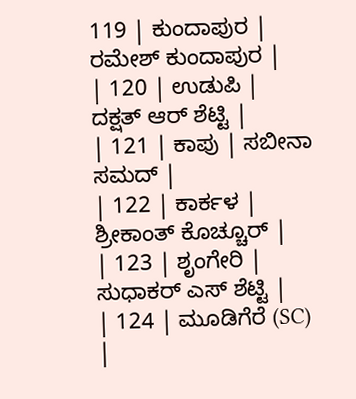119 | ಕುಂದಾಪುರ | ರಮೇಶ್ ಕುಂದಾಪುರ |
| 120 | ಉಡುಪಿ | ದಕ್ಷತ್ ಆರ್ ಶೆಟ್ಟಿ |
| 121 | ಕಾಪು | ಸಬೀನಾ ಸಮದ್ |
| 122 | ಕಾರ್ಕಳ | ಶ್ರೀಕಾಂತ್ ಕೊಚ್ಚೂರ್ |
| 123 | ಶೃಂಗೇರಿ | ಸುಧಾಕರ್ ಎಸ್ ಶೆಟ್ಟಿ |
| 124 | ಮೂಡಿಗೆರೆ (SC) |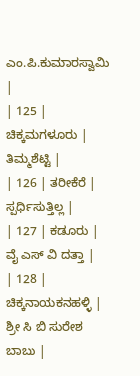ಎಂ.ಪಿ.ಕುಮಾರಸ್ವಾಮಿ |
| 125 | ಚಿಕ್ಕಮಗಳೂರು | ತಿಮ್ಮಶೆಟ್ಟಿ |
| 126 | ತರೀಕೆರೆ | ಸ್ಪರ್ಧಿಸುತ್ತಿಲ್ಲ |
| 127 | ಕಡೂರು | ವೈ ಎಸ್ ವಿ ದತ್ತಾ |
| 128 | ಚಿಕ್ಕನಾಯಕನಹಳ್ಳಿ | ಶ್ರೀ ಸಿ ಬಿ ಸುರೇಶ ಬಾಬು |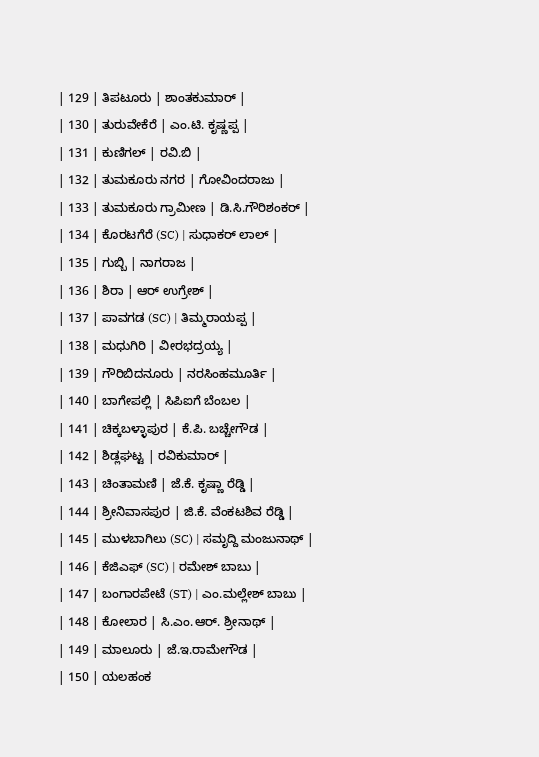| 129 | ತಿಪಟೂರು | ಶಾಂತಕುಮಾರ್ |
| 130 | ತುರುವೇಕೆರೆ | ಎಂ.ಟಿ. ಕೃಷ್ಣಪ್ಪ |
| 131 | ಕುಣಿಗಲ್ | ರವಿ.ಬಿ |
| 132 | ತುಮಕೂರು ನಗರ | ಗೋವಿಂದರಾಜು |
| 133 | ತುಮಕೂರು ಗ್ರಾಮೀಣ | ಡಿ.ಸಿ.ಗೌರಿಶಂಕರ್ |
| 134 | ಕೊರಟಗೆರೆ (SC) | ಸುಧಾಕರ್ ಲಾಲ್ |
| 135 | ಗುಬ್ಬಿ | ನಾಗರಾಜ |
| 136 | ಶಿರಾ | ಆರ್ ಉಗ್ರೇಶ್ |
| 137 | ಪಾವಗಡ (SC) | ತಿಮ್ಮರಾಯಪ್ಪ |
| 138 | ಮಧುಗಿರಿ | ವೀರಭದ್ರಯ್ಯ |
| 139 | ಗೌರಿಬಿದನೂರು | ನರಸಿಂಹಮೂರ್ತಿ |
| 140 | ಬಾಗೇಪಲ್ಲಿ | ಸಿಪಿಐಗೆ ಬೆಂಬಲ |
| 141 | ಚಿಕ್ಕಬಳ್ಳಾಪುರ | ಕೆ.ಪಿ. ಬಚ್ಚೇಗೌಡ |
| 142 | ಶಿಡ್ಲಘಟ್ಟ | ರವಿಕುಮಾರ್ |
| 143 | ಚಿಂತಾಮಣಿ | ಜೆ.ಕೆ. ಕೃಷ್ಣಾ ರೆಡ್ಡಿ |
| 144 | ಶ್ರೀನಿವಾಸಪುರ | ಜಿ.ಕೆ. ವೆಂಕಟಶಿವ ರೆಡ್ಡಿ |
| 145 | ಮುಳಬಾಗಿಲು (SC) | ಸಮೃದ್ದಿ ಮಂಜುನಾಥ್ |
| 146 | ಕೆಜಿಎಫ್ (SC) | ರಮೇಶ್ ಬಾಬು |
| 147 | ಬಂಗಾರಪೇಟೆ (ST) | ಎಂ.ಮಲ್ಲೇಶ್ ಬಾಬು |
| 148 | ಕೋಲಾರ | ಸಿ.ಎಂ.ಆರ್. ಶ್ರೀನಾಥ್ |
| 149 | ಮಾಲೂರು | ಜೆ.ಇ.ರಾಮೇಗೌಡ |
| 150 | ಯಲಹಂಕ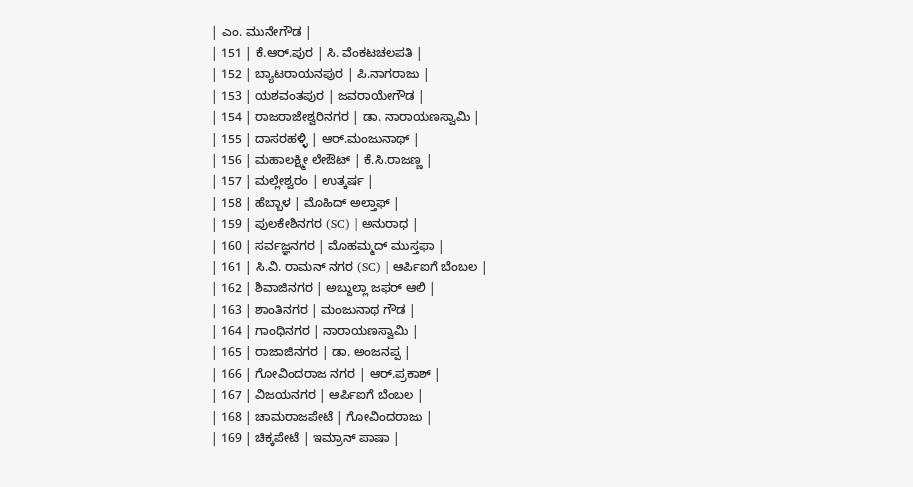| ಎಂ. ಮುನೇಗೌಡ |
| 151 | ಕೆ.ಆರ್.ಪುರ | ಸಿ. ವೆಂಕಟಚಲಪತಿ |
| 152 | ಬ್ಯಾಟರಾಯನಪುರ | ಪಿ.ನಾಗರಾಜು |
| 153 | ಯಶವಂತಪುರ | ಜವರಾಯೇಗೌಡ |
| 154 | ರಾಜರಾಜೇಶ್ವರಿನಗರ | ಡಾ. ನಾರಾಯಣಸ್ವಾಮಿ |
| 155 | ದಾಸರಹಳ್ಳಿ | ಆರ್.ಮಂಜುನಾಥ್ |
| 156 | ಮಹಾಲಕ್ಷ್ಮೀ ಲೇಔಟ್ | ಕೆ.ಸಿ.ರಾಜಣ್ಣ |
| 157 | ಮಲ್ಲೇಶ್ವರಂ | ಉತ್ಕರ್ಷ |
| 158 | ಹೆಬ್ಬಾಳ | ಮೊಹಿದ್ ಅಲ್ತಾಫ್ |
| 159 | ಪುಲಕೇಶಿನಗರ (SC) | ಅನುರಾಧ |
| 160 | ಸರ್ವಜ್ಞನಗರ | ಮೊಹಮ್ಮದ್ ಮುಸ್ತಫಾ |
| 161 | ಸಿ.ವಿ. ರಾಮನ್ ನಗರ (SC) | ಆರ್ಪಿಐಗೆ ಬೆಂಬಲ |
| 162 | ಶಿವಾಜಿನಗರ | ಅಬ್ದುಲ್ಲಾ ಜಫರ್ ಆಲಿ |
| 163 | ಶಾಂತಿನಗರ | ಮಂಜುನಾಥ ಗೌಡ |
| 164 | ಗಾಂಧಿನಗರ | ನಾರಾಯಣಸ್ವಾಮಿ |
| 165 | ರಾಜಾಜಿನಗರ | ಡಾ. ಅಂಜನಪ್ಪ |
| 166 | ಗೋವಿಂದರಾಜ ನಗರ | ಆರ್.ಪ್ರಕಾಶ್ |
| 167 | ವಿಜಯನಗರ | ಆರ್ಪಿಐಗೆ ಬೆಂಬಲ |
| 168 | ಚಾಮರಾಜಪೇಟೆ | ಗೋವಿಂದರಾಜು |
| 169 | ಚಿಕ್ಕಪೇಟೆ | ಇಮ್ರಾನ್ ಪಾಷಾ |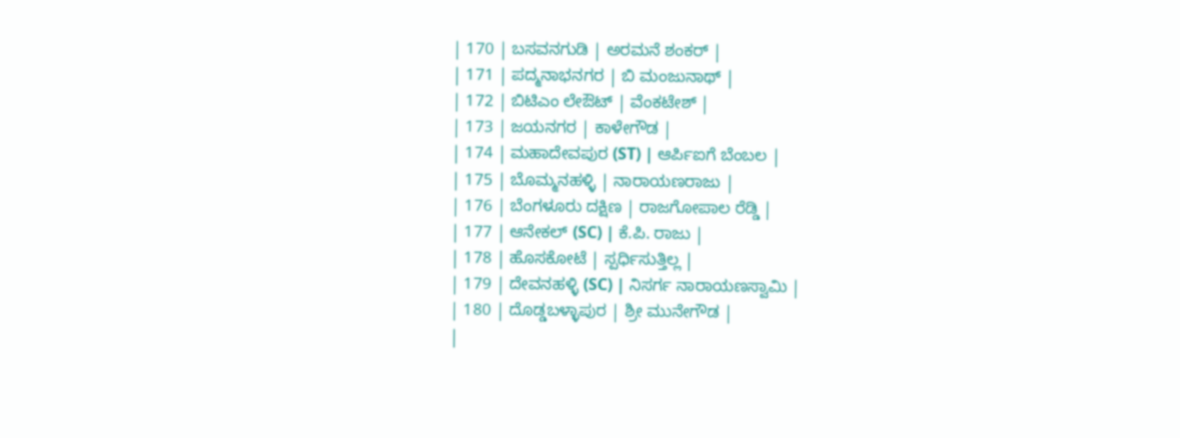| 170 | ಬಸವನಗುಡಿ | ಅರಮನೆ ಶಂಕರ್ |
| 171 | ಪದ್ಮನಾಭನಗರ | ಬಿ ಮಂಜುನಾಥ್ |
| 172 | ಬಿಟಿಎಂ ಲೇಔಟ್ | ವೆಂಕಟೇಶ್ |
| 173 | ಜಯನಗರ | ಕಾಳೇಗೌಡ |
| 174 | ಮಹಾದೇವಪುರ (ST) | ಆರ್ಪಿಐಗೆ ಬೆಂಬಲ |
| 175 | ಬೊಮ್ಮನಹಳ್ಳಿ | ನಾರಾಯಣರಾಜು |
| 176 | ಬೆಂಗಳೂರು ದಕ್ಷಿಣ | ರಾಜಗೋಪಾಲ ರೆಡ್ಡಿ |
| 177 | ಆನೇಕಲ್ (SC) | ಕೆ.ಪಿ. ರಾಜು |
| 178 | ಹೊಸಕೋಟೆ | ಸ್ಪರ್ಧಿಸುತ್ತಿಲ್ಲ |
| 179 | ದೇವನಹಳ್ಳಿ (SC) | ನಿಸರ್ಗ ನಾರಾಯಣಸ್ವಾಮಿ |
| 180 | ದೊಡ್ಡಬಳ್ಳಾಪುರ | ಶ್ರೀ ಮುನೇಗೌಡ |
|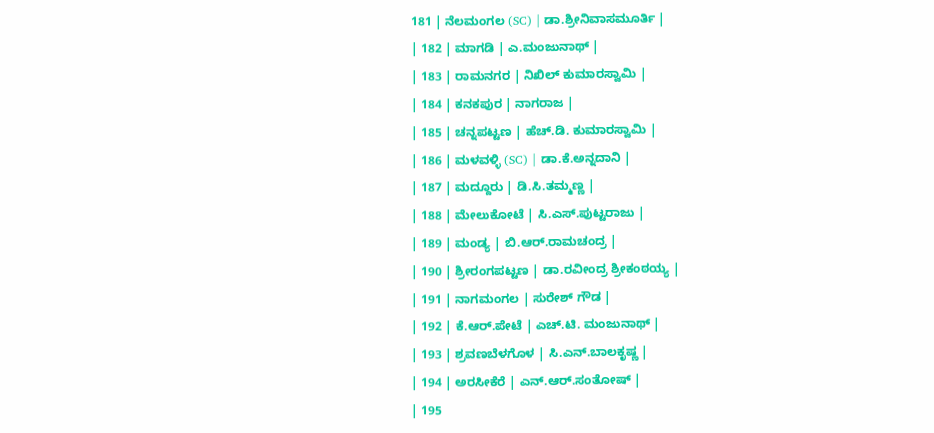181 | ನೆಲಮಂಗಲ (SC) | ಡಾ.ಶ್ರೀನಿವಾಸಮೂರ್ತಿ |
| 182 | ಮಾಗಡಿ | ಎ.ಮಂಜುನಾಥ್ |
| 183 | ರಾಮನಗರ | ನಿಖಿಲ್ ಕುಮಾರಸ್ವಾಮಿ |
| 184 | ಕನಕಪುರ | ನಾಗರಾಜ |
| 185 | ಚನ್ನಪಟ್ಟಣ | ಹೆಚ್.ಡಿ. ಕುಮಾರಸ್ವಾಮಿ |
| 186 | ಮಳವಳ್ಳಿ (SC) | ಡಾ.ಕೆ.ಅನ್ನದಾನಿ |
| 187 | ಮದ್ದೂರು | ಡಿ.ಸಿ.ತಮ್ಮಣ್ಣ |
| 188 | ಮೇಲುಕೋಟೆ | ಸಿ.ಎಸ್.ಪುಟ್ಟರಾಜು |
| 189 | ಮಂಡ್ಯ | ಬಿ.ಆರ್.ರಾಮಚಂದ್ರ |
| 190 | ಶ್ರೀರಂಗಪಟ್ಟಣ | ಡಾ.ರವೀಂದ್ರ ಶ್ರೀಕಂಠಯ್ಯ |
| 191 | ನಾಗಮಂಗಲ | ಸುರೇಶ್ ಗೌಡ |
| 192 | ಕೆ.ಆರ್.ಪೇಟೆ | ಎಚ್.ಟಿ. ಮಂಜುನಾಥ್ |
| 193 | ಶ್ರವಣಬೆಳಗೊಳ | ಸಿ.ಎನ್.ಬಾಲಕೃಷ್ಣ |
| 194 | ಅರಸೀಕೆರೆ | ಎನ್.ಆರ್.ಸಂತೋಷ್ |
| 195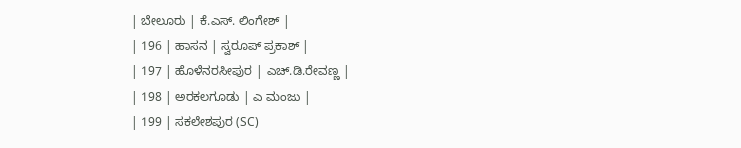| ಬೇಲೂರು | ಕೆ.ಎಸ್. ಲಿಂಗೇಶ್ |
| 196 | ಹಾಸನ | ಸ್ವರೂಪ್ ಪ್ರಕಾಶ್ |
| 197 | ಹೊಳೆನರಸೀಪುರ | ಎಚ್.ಡಿ.ರೇವಣ್ಣ |
| 198 | ಅರಕಲಗೂಡು | ಎ ಮಂಜು |
| 199 | ಸಕಲೇಶಪುರ (SC)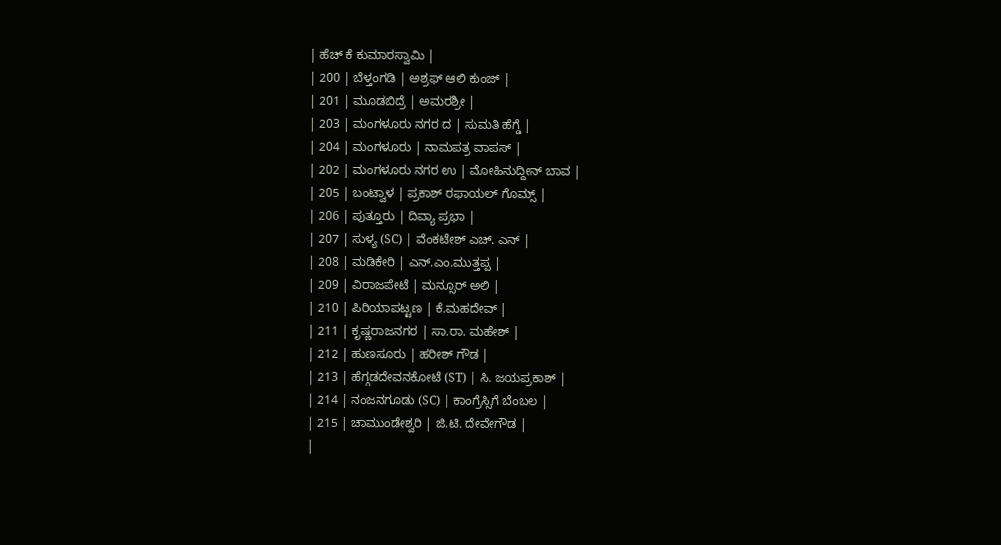| ಹೆಚ್ ಕೆ ಕುಮಾರಸ್ವಾಮಿ |
| 200 | ಬೆಳ್ತಂಗಡಿ | ಅಶ್ರಫ್ ಆಲಿ ಕುಂಜ್ |
| 201 | ಮೂಡಬಿದ್ರೆ | ಅಮರಶ್ರೀ |
| 203 | ಮಂಗಳೂರು ನಗರ ದ | ಸುಮತಿ ಹೆಗ್ಡೆ |
| 204 | ಮಂಗಳೂರು | ನಾಮಪತ್ರ ವಾಪಸ್ |
| 202 | ಮಂಗಳೂರು ನಗರ ಉ | ಮೋಹಿನುದ್ದೀನ್ ಬಾವ |
| 205 | ಬಂಟ್ವಾಳ | ಪ್ರಕಾಶ್ ರಫಾಯಲ್ ಗೊಮ್ಸ್ |
| 206 | ಪುತ್ತೂರು | ದಿವ್ಯಾ ಪ್ರಭಾ |
| 207 | ಸುಳ್ಯ (SC) | ವೆಂಕಟೇಶ್ ಎಚ್. ಎನ್ |
| 208 | ಮಡಿಕೇರಿ | ಎನ್.ಎಂ.ಮುತ್ತಪ್ಪ |
| 209 | ವಿರಾಜಪೇಟೆ | ಮನ್ಸೂರ್ ಅಲಿ |
| 210 | ಪಿರಿಯಾಪಟ್ಟಣ | ಕೆ.ಮಹದೇವ್ |
| 211 | ಕೃಷ್ಣರಾಜನಗರ | ಸಾ.ರಾ. ಮಹೇಶ್ |
| 212 | ಹುಣಸೂರು | ಹರೀಶ್ ಗೌಡ |
| 213 | ಹೆಗ್ಗಡದೇವನಕೋಟೆ (ST) | ಸಿ. ಜಯಪ್ರಕಾಶ್ |
| 214 | ನಂಜನಗೂಡು (SC) | ಕಾಂಗ್ರೆಸ್ಸಿಗೆ ಬೆಂಬಲ |
| 215 | ಚಾಮುಂಡೇಶ್ವರಿ | ಜಿ.ಟಿ. ದೇವೇಗೌಡ |
|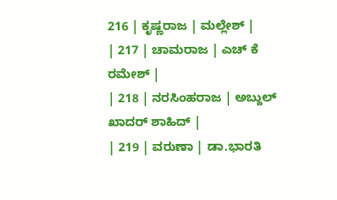216 | ಕೃಷ್ಣರಾಜ | ಮಲ್ಲೇಶ್ |
| 217 | ಚಾಮರಾಜ | ಎಚ್ ಕೆ ರಮೇಶ್ |
| 218 | ನರಸಿಂಹರಾಜ | ಅಬ್ದುಲ್ ಖಾದರ್ ಶಾಹಿದ್ |
| 219 | ವರುಣಾ | ಡಾ.ಭಾರತಿ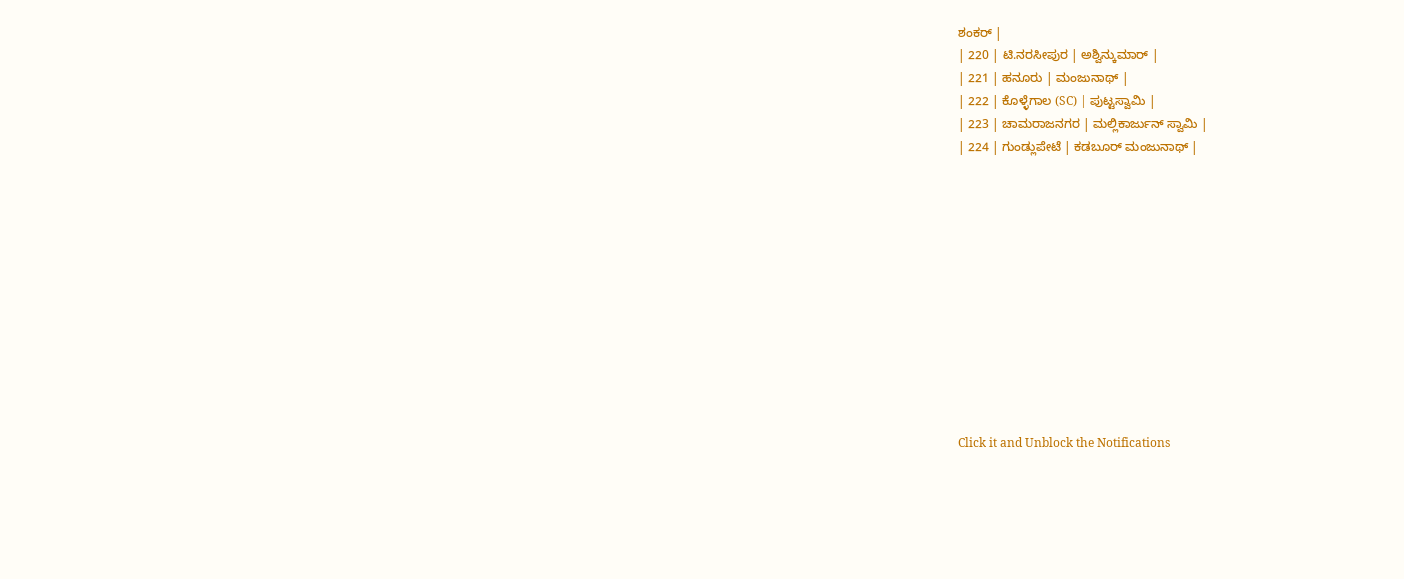ಶಂಕರ್ |
| 220 | ಟಿ.ನರಸೀಪುರ | ಅಶ್ವಿನ್ಕುಮಾರ್ |
| 221 | ಹನೂರು | ಮಂಜುನಾಥ್ |
| 222 | ಕೊಳ್ಳೆಗಾಲ (SC) | ಪುಟ್ಟಸ್ವಾಮಿ |
| 223 | ಚಾಮರಾಜನಗರ | ಮಲ್ಲಿಕಾರ್ಜುನ್ ಸ್ವಾಮಿ |
| 224 | ಗುಂಡ್ಲುಪೇಟೆ | ಕಡಬೂರ್ ಮಂಜುನಾಥ್ |












Click it and Unblock the Notifications